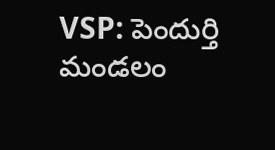VSP: పెందుర్తి మండలం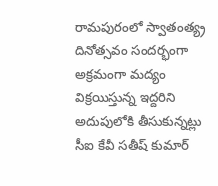రామపురంలో స్వాతంత్య్ర దినోత్సవం సందర్భంగా అక్రమంగా మద్యం విక్రయిస్తున్న ఇద్దరిని అదుపులోకి తీసుకున్నట్లు సీఐ కేవీ సతీష్ కుమార్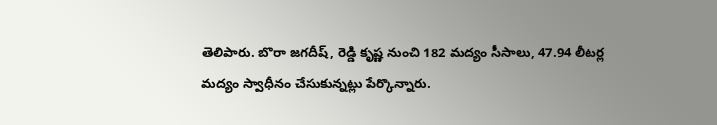తెలిపారు. బొరా జగదీష్, రెడ్డి కృష్ణ నుంచి 182 మద్యం సీసాలు, 47.94 లీటర్ల మద్యం స్వాధీనం చేసుకున్నట్లు పేర్కొన్నారు.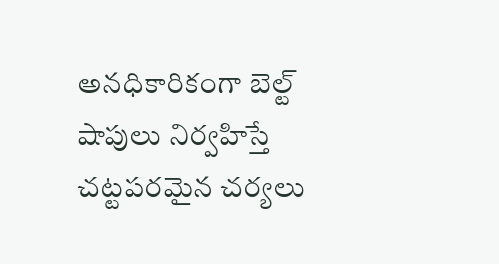అనధికారికంగా బెల్ట్ షాపులు నిర్వహిస్తే చట్టపరమైన చర్యలు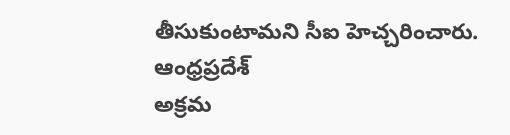తీసుకుంటామని సీఐ హెచ్చరించారు.
ఆంధ్రప్రదేశ్
అక్రమ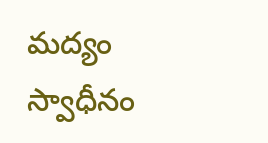మద్యం స్వాధీనం